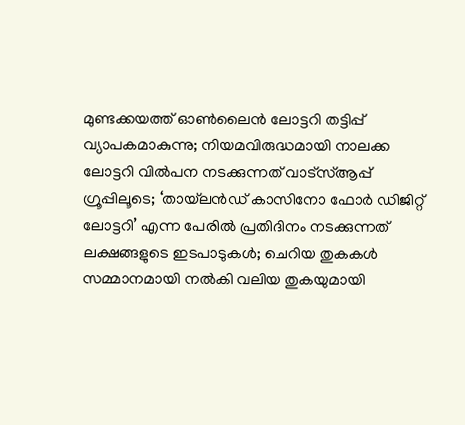മുണ്ടക്കയത്ത് ഓൺലൈൻ ലോട്ടറി തട്ടിപ്പ് വ്യാപകമാകുന്നു; നിയമവിരുദ്ധമായി നാലക്ക ലോട്ടറി വിൽപന നടക്കുന്നത് വാട്സ്ആപ്പ് ഗ്രൂപ്പിലൂടെ; ‘തായ്‌ലൻഡ് കാസിനോ ഫോർ ഡിജിറ്റ് ലോട്ടറി’ എന്ന പേരിൽ പ്രതിദിനം നടക്കുന്നത് ലക്ഷങ്ങളുടെ ഇടപാടുകൾ; ചെറിയ തുകകൾ സമ്മാനമായി നൽകി വലിയ തുകയുമായി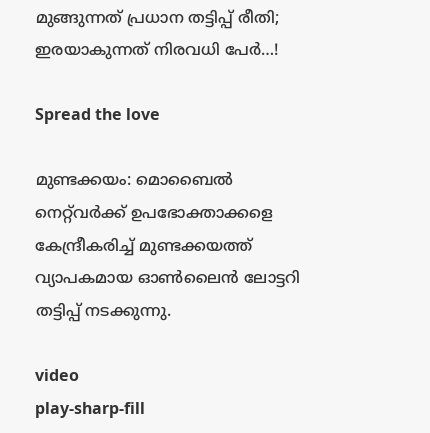മുങ്ങുന്നത് പ്രധാന തട്ടിപ്പ് രീതി; ഇരയാകുന്നത് നിരവധി പേർ…!

Spread the love

മുണ്ടക്കയം: മൊബൈൽ നെറ്റ്‌വർക്ക് ഉപഭോക്താക്കളെ കേന്ദ്രീകരിച്ച് മുണ്ടക്കയത്ത് വ്യാപകമായ ഓൺലൈൻ ലോട്ടറി തട്ടിപ്പ് നടക്കുന്നു.

video
play-sharp-fill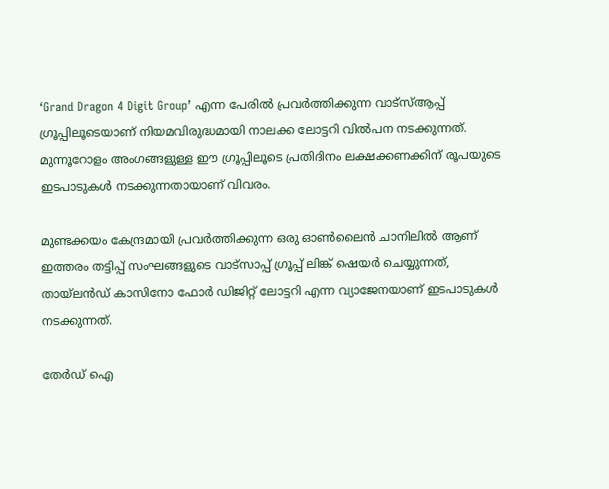‘Grand Dragon 4 Digit Group’ എന്ന പേരിൽ പ്രവർത്തിക്കുന്ന വാട്സ്ആപ്പ് ഗ്രൂപ്പിലൂടെയാണ് നിയമവിരുദ്ധമായി നാലക്ക ലോട്ടറി വിൽപന നടക്കുന്നത്. മുന്നൂറോളം അംഗങ്ങളുള്ള ഈ ഗ്രൂപ്പിലൂടെ പ്രതിദിനം ലക്ഷക്കണക്കിന് രൂപയുടെ ഇടപാടുകൾ നടക്കുന്നതായാണ് വിവരം.

മുണ്ടക്കയം കേന്ദ്രമായി പ്രവർത്തിക്കുന്ന ഒരു ഓൺലൈൻ ചാനിലിൽ ആണ് ഇത്തരം തട്ടിപ്പ് സംഘങ്ങളുടെ വാട്സാപ്പ് ഗ്രൂപ്പ് ലിങ്ക് ഷെയർ ചെയ്യുന്നത്,
തായ്‌ലൻഡ് കാസിനോ ഫോർ ഡിജിറ്റ് ലോട്ടറി എന്ന വ്യാജേനയാണ് ഇടപാടുകൾ നടക്കുന്നത്.

തേർഡ് ഐ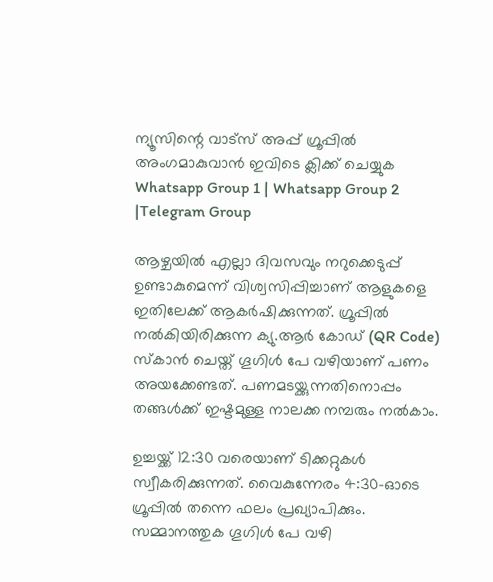ന്യൂസിന്റെ വാട്സ് അപ്പ് ഗ്രൂപ്പിൽ അംഗമാകുവാൻ ഇവിടെ ക്ലിക്ക് ചെയ്യുക
Whatsapp Group 1 | Whatsapp Group 2 |Telegram Group

ആഴ്ചയിൽ എല്ലാ ദിവസവും നറുക്കെടുപ്പ് ഉണ്ടാകുമെന്ന് വിശ്വസിപ്പിച്ചാണ് ആളുകളെ ഇതിലേക്ക് ആകർഷിക്കുന്നത്. ഗ്രൂപ്പിൽ നൽകിയിരിക്കുന്ന ക്യു.ആർ കോഡ് (QR Code) സ്കാൻ ചെയ്ത് ഗൂഗിൾ പേ വഴിയാണ് പണം അയക്കേണ്ടത്. പണമടയ്ക്കുന്നതിനൊപ്പം തങ്ങൾക്ക് ഇഷ്ടമുള്ള നാലക്ക നമ്പരും നൽകാം.

ഉച്ചയ്ക്ക് 12:30 വരെയാണ് ടിക്കറ്റുകൾ സ്വീകരിക്കുന്നത്. വൈകുന്നേരം 4:30-ഓടെ ഗ്രൂപ്പിൽ തന്നെ ഫലം പ്രഖ്യാപിക്കും. സമ്മാനത്തുക ഗൂഗിൾ പേ വഴി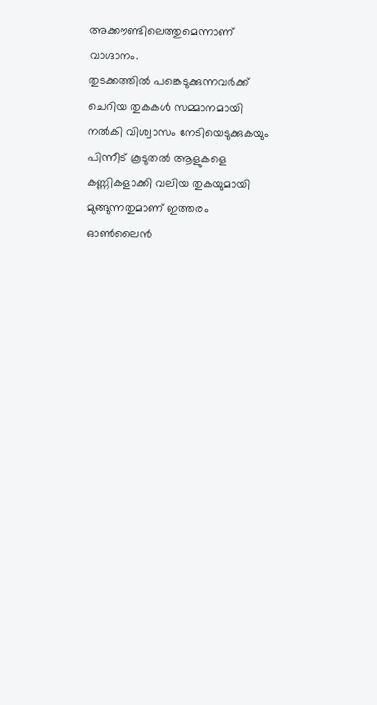അക്കൗണ്ടിലെത്തുമെന്നാണ് വാഗ്ദാനം.
തുടക്കത്തിൽ പങ്കെടുക്കുന്നവർക്ക് ചെറിയ തുകകൾ സമ്മാനമായി നൽകി വിശ്വാസം നേടിയെടുക്കുകയും പിന്നീട് കൂടുതൽ ആളുകളെ കണ്ണികളാക്കി വലിയ തുകയുമായി മുങ്ങുന്നതുമാണ് ഇത്തരം ഓൺലൈൻ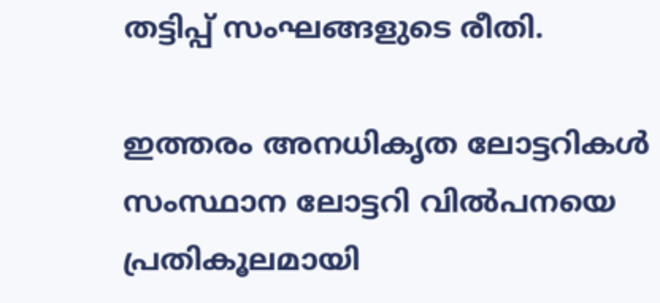തട്ടിപ്പ് സംഘങ്ങളുടെ രീതി.

ഇത്തരം അനധികൃത ലോട്ടറികൾ സംസ്ഥാന ലോട്ടറി വിൽപനയെ പ്രതികൂലമായി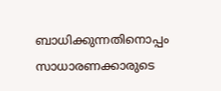ബാധിക്കുന്നതിനൊപ്പം സാധാരണക്കാരുടെ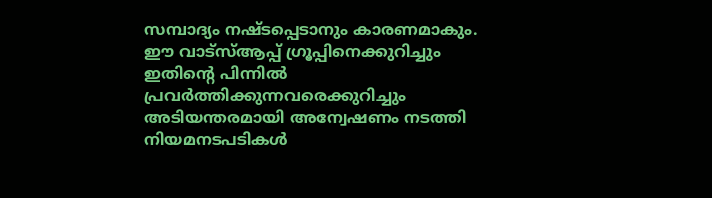സമ്പാദ്യം നഷ്ടപ്പെടാനും കാരണമാകും.
ഈ വാട്സ്ആപ്പ് ഗ്രൂപ്പിനെക്കുറിച്ചും ഇതിന്റെ പിന്നിൽ പ്രവർത്തിക്കുന്നവരെക്കുറിച്ചും അടിയന്തരമായി അന്വേഷണം നടത്തി നിയമനടപടികൾ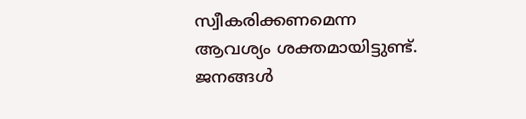സ്വീകരിക്കണമെന്ന ആവശ്യം ശക്തമായിട്ടുണ്ട്. ജനങ്ങൾ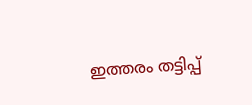ഇത്തരം തട്ടിപ്പ്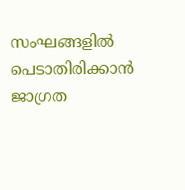സംഘങ്ങളിൽ പെടാതിരിക്കാൻ ജാഗ്രത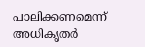പാലിക്കണമെന്ന് അധികൃതർ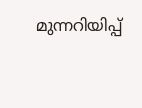മുന്നറിയിപ്പ്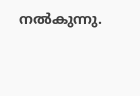നൽകുന്നു.